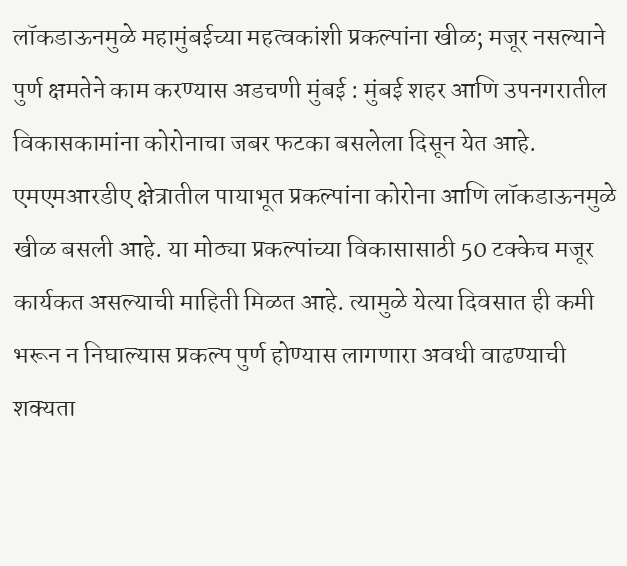लॉकडाऊनमुळे महामुंबईच्या महत्वकांशी प्रकल्पांना खीळ; मजूर नसल्याने पुर्ण क्षमतेने काम करण्यास अडचणी मुंबई : मुंबई शहर आणि उपनगरातील विकासकामांना कोरोनाचा जबर फटका बसलेला दिसून येत आहे. एमएमआरडीए क्षेत्रातील पायाभूत प्रकल्पांना कोरोना आणि लॉकडाऊनमुळे खीळ बसली आहे. या मोठ्या प्रकल्पांच्या विकासासाठी 50 टक्केच मजूर कार्यकत असल्याची माहिती मिळत आहे. त्यामुळे येत्या दिवसात ही कमी भरून न निघाल्यास प्रकल्प पुर्ण होण्यास लागणारा अवधी वाढण्याची शक्यता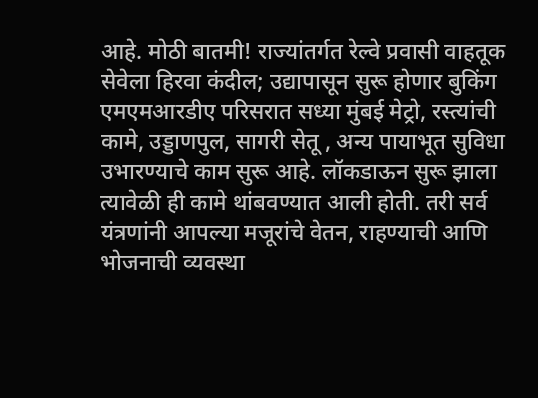आहे. मोठी बातमी! राज्यांतर्गत रेल्वे प्रवासी वाहतूक सेवेला हिरवा कंदील; उद्यापासून सुरू होणार बुकिंग एमएमआरडीए परिसरात सध्या मुंबई मेट्रो, रस्त्यांची कामे, उड्डाणपुल, सागरी सेतू , अन्य पायाभूत सुविधा उभारण्याचे काम सुरू आहे. लॉकडाऊन सुरू झाला त्यावेळी ही कामे थांबवण्यात आली होती. तरी सर्व यंत्रणांनी आपल्या मजूरांचे वेतन, राहण्याची आणि भोजनाची व्यवस्था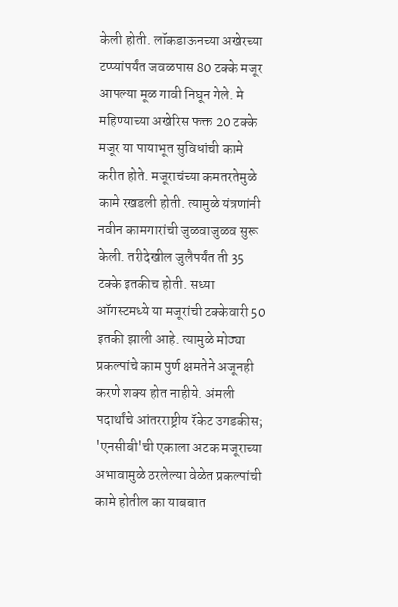केली होती. लॉकडाऊनच्या अखेरच्या टप्प्यांपर्यंत जवळपास 80 टक्के मजूर आपल्या मूळ गावी निघून गेले. मे महिण्याच्या अखेरिस फक्त 20 टक्के मजूर या पायाभूत सुविधांची कामे करीत होते. मजूराचंच्या कमतरतेमुळे कामे रखडली होती. त्यामुळे यंत्रणांनी नवीन कामगारांची जुळवाजुळव सुरू केली. तरीदेखील जुलैपर्यंत ती 35 टक्के इतकीच होती. सध्या ऑगस्टमध्ये या मजूरांची टक्केवारी 50 इतकी झाली आहे. त्यामुळे मोठ्या प्रकल्पांचे काम पुर्ण क्षमतेने अजूनही करणे शक्य होत नाहीये. अंमली पदार्थांचे आंतरराष्ट्रीय रॅकेट उगडकीस; 'एनसीबी'ची एकाला अटक मजूराच्या अभावामुळे ठरलेल्या वेळेत प्रकल्पांची कामे होतील का याबबात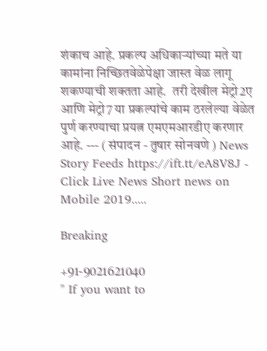शंकाच आहे. प्रकल्प अधिकाऱ्यांच्या मते या कामांना निच्छितवेळेपेक्षा जास्त वेळ लागू शकण्याची शक्तता आहे.  तरी देखील मेट्रो2ए आणि मेट्रो7 या प्रकल्पांचे काम ठरलेल्या वेळेत पुर्ण करण्याचा प्रयत्न एमएमआरडीए करणार आहे. --- ( संपादन - तुषार सोनवणे ) News Story Feeds https://ift.tt/eA8V8J - Click Live News Short news on Mobile 2019.....

Breaking

+91-9021621040
" If you want to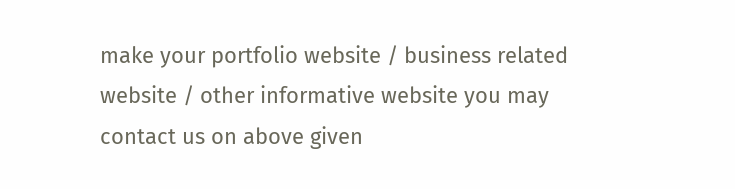make your portfolio website / business related website / other informative website you may contact us on above given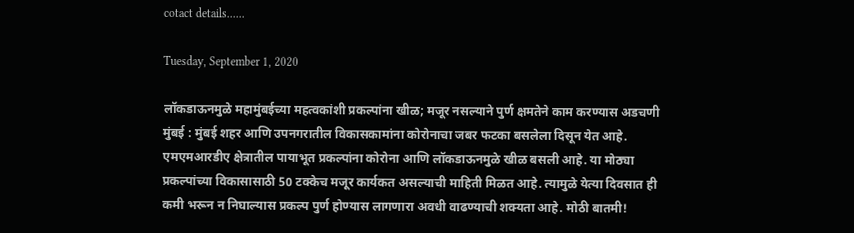cotact details......

Tuesday, September 1, 2020

लॉकडाऊनमुळे महामुंबईच्या महत्वकांशी प्रकल्पांना खीळ; मजूर नसल्याने पुर्ण क्षमतेने काम करण्यास अडचणी मुंबई : मुंबई शहर आणि उपनगरातील विकासकामांना कोरोनाचा जबर फटका बसलेला दिसून येत आहे. एमएमआरडीए क्षेत्रातील पायाभूत प्रकल्पांना कोरोना आणि लॉकडाऊनमुळे खीळ बसली आहे. या मोठ्या प्रकल्पांच्या विकासासाठी 50 टक्केच मजूर कार्यकत असल्याची माहिती मिळत आहे. त्यामुळे येत्या दिवसात ही कमी भरून न निघाल्यास प्रकल्प पुर्ण होण्यास लागणारा अवधी वाढण्याची शक्यता आहे. मोठी बातमी!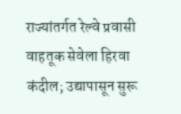राज्यांतर्गत रेल्वे प्रवासी वाहतूक सेवेला हिरवा कंदील; उद्यापासून सुरू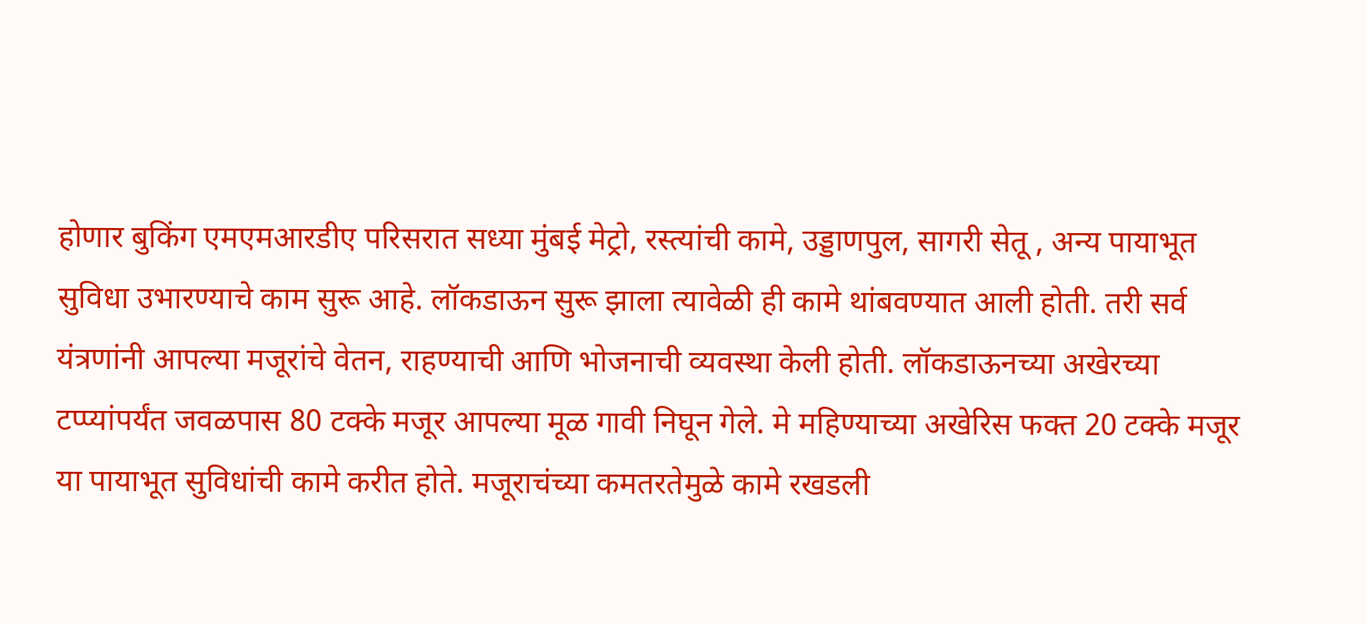होणार बुकिंग एमएमआरडीए परिसरात सध्या मुंबई मेट्रो, रस्त्यांची कामे, उड्डाणपुल, सागरी सेतू , अन्य पायाभूत सुविधा उभारण्याचे काम सुरू आहे. लॉकडाऊन सुरू झाला त्यावेळी ही कामे थांबवण्यात आली होती. तरी सर्व यंत्रणांनी आपल्या मजूरांचे वेतन, राहण्याची आणि भोजनाची व्यवस्था केली होती. लॉकडाऊनच्या अखेरच्या टप्प्यांपर्यंत जवळपास 80 टक्के मजूर आपल्या मूळ गावी निघून गेले. मे महिण्याच्या अखेरिस फक्त 20 टक्के मजूर या पायाभूत सुविधांची कामे करीत होते. मजूराचंच्या कमतरतेमुळे कामे रखडली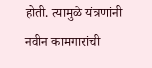होती. त्यामुळे यंत्रणांनी नवीन कामगारांची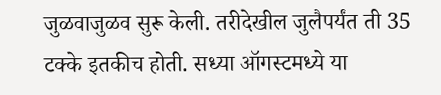जुळवाजुळव सुरू केली. तरीदेखील जुलैपर्यंत ती 35 टक्के इतकीच होती. सध्या ऑगस्टमध्ये या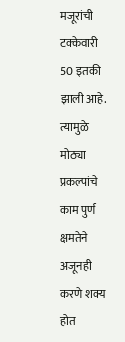मजूरांची टक्केवारी 50 इतकी झाली आहे. त्यामुळे मोठ्या प्रकल्पांचे काम पुर्ण क्षमतेने अजूनही करणे शक्य होत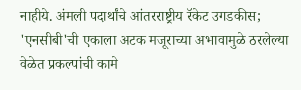नाहीये. अंमली पदार्थांचे आंतरराष्ट्रीय रॅकेट उगडकीस; 'एनसीबी'ची एकाला अटक मजूराच्या अभावामुळे ठरलेल्या वेळेत प्रकल्पांची कामे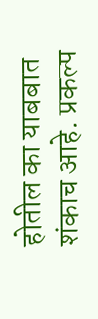होतील का याबबात शंकाच आहे. प्रकल्प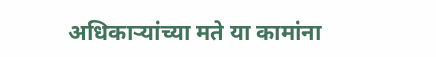अधिकाऱ्यांच्या मते या कामांना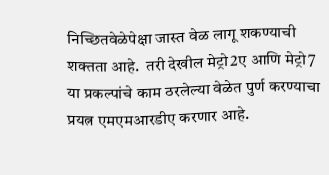निच्छितवेळेपेक्षा जास्त वेळ लागू शकण्याची शक्तता आहे.  तरी देखील मेट्रो2ए आणि मेट्रो7 या प्रकल्पांचे काम ठरलेल्या वेळेत पुर्ण करण्याचा प्रयत्न एमएमआरडीए करणार आहे.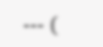--- (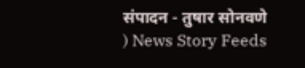संपादन - तुषार सोनवणे ) News Story Feeds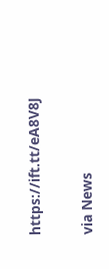https://ift.tt/eA8V8J


via News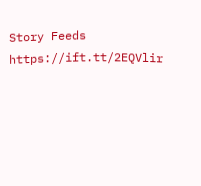Story Feeds https://ift.tt/2EQVlir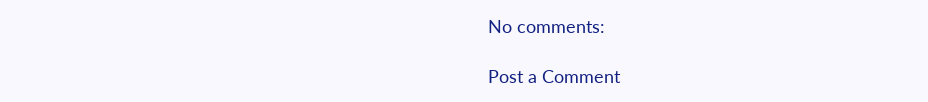No comments:

Post a Comment